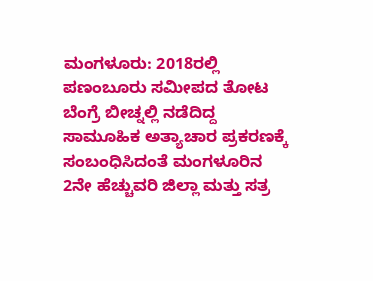ಮಂಗಳೂರು: 2018ರಲ್ಲಿ ಪಣಂಬೂರು ಸಮೀಪದ ತೋಟ ಬೆಂಗ್ರೆ ಬೀಚ್ನಲ್ಲಿ ನಡೆದಿದ್ದ ಸಾಮೂಹಿಕ ಅತ್ಯಾಚಾರ ಪ್ರಕರಣಕ್ಕೆ ಸಂಬಂಧಿಸಿದಂತೆ ಮಂಗಳೂರಿನ 2ನೇ ಹೆಚ್ಚುವರಿ ಜಿಲ್ಲಾ ಮತ್ತು ಸತ್ರ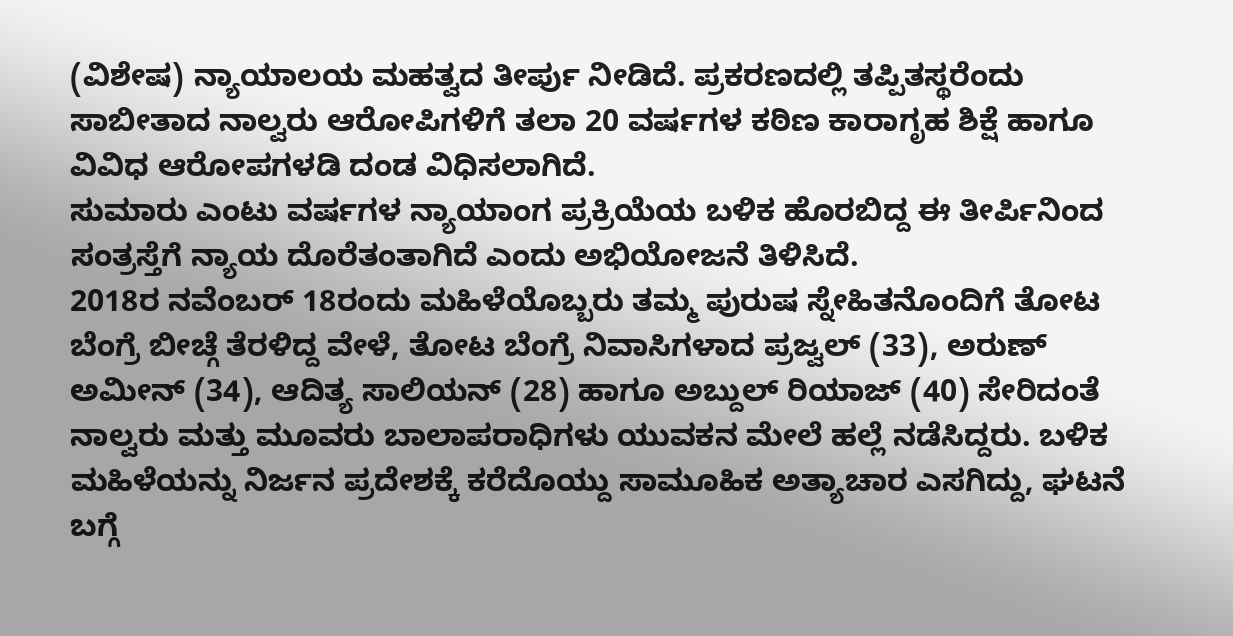(ವಿಶೇಷ) ನ್ಯಾಯಾಲಯ ಮಹತ್ವದ ತೀರ್ಪು ನೀಡಿದೆ. ಪ್ರಕರಣದಲ್ಲಿ ತಪ್ಪಿತಸ್ಥರೆಂದು ಸಾಬೀತಾದ ನಾಲ್ವರು ಆರೋಪಿಗಳಿಗೆ ತಲಾ 20 ವರ್ಷಗಳ ಕಠಿಣ ಕಾರಾಗೃಹ ಶಿಕ್ಷೆ ಹಾಗೂ ವಿವಿಧ ಆರೋಪಗಳಡಿ ದಂಡ ವಿಧಿಸಲಾಗಿದೆ.
ಸುಮಾರು ಎಂಟು ವರ್ಷಗಳ ನ್ಯಾಯಾಂಗ ಪ್ರಕ್ರಿಯೆಯ ಬಳಿಕ ಹೊರಬಿದ್ದ ಈ ತೀರ್ಪಿನಿಂದ ಸಂತ್ರಸ್ತೆಗೆ ನ್ಯಾಯ ದೊರೆತಂತಾಗಿದೆ ಎಂದು ಅಭಿಯೋಜನೆ ತಿಳಿಸಿದೆ.
2018ರ ನವೆಂಬರ್ 18ರಂದು ಮಹಿಳೆಯೊಬ್ಬರು ತಮ್ಮ ಪುರುಷ ಸ್ನೇಹಿತನೊಂದಿಗೆ ತೋಟ ಬೆಂಗ್ರೆ ಬೀಚ್ಗೆ ತೆರಳಿದ್ದ ವೇಳೆ, ತೋಟ ಬೆಂಗ್ರೆ ನಿವಾಸಿಗಳಾದ ಪ್ರಜ್ವಲ್ (33), ಅರುಣ್ ಅಮೀನ್ (34), ಆದಿತ್ಯ ಸಾಲಿಯನ್ (28) ಹಾಗೂ ಅಬ್ದುಲ್ ರಿಯಾಜ್ (40) ಸೇರಿದಂತೆ ನಾಲ್ವರು ಮತ್ತು ಮೂವರು ಬಾಲಾಪರಾಧಿಗಳು ಯುವಕನ ಮೇಲೆ ಹಲ್ಲೆ ನಡೆಸಿದ್ದರು. ಬಳಿಕ ಮಹಿಳೆಯನ್ನು ನಿರ್ಜನ ಪ್ರದೇಶಕ್ಕೆ ಕರೆದೊಯ್ದು ಸಾಮೂಹಿಕ ಅತ್ಯಾಚಾರ ಎಸಗಿದ್ದು, ಘಟನೆ ಬಗ್ಗೆ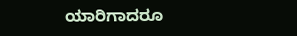ಯಾರಿಗಾದರೂ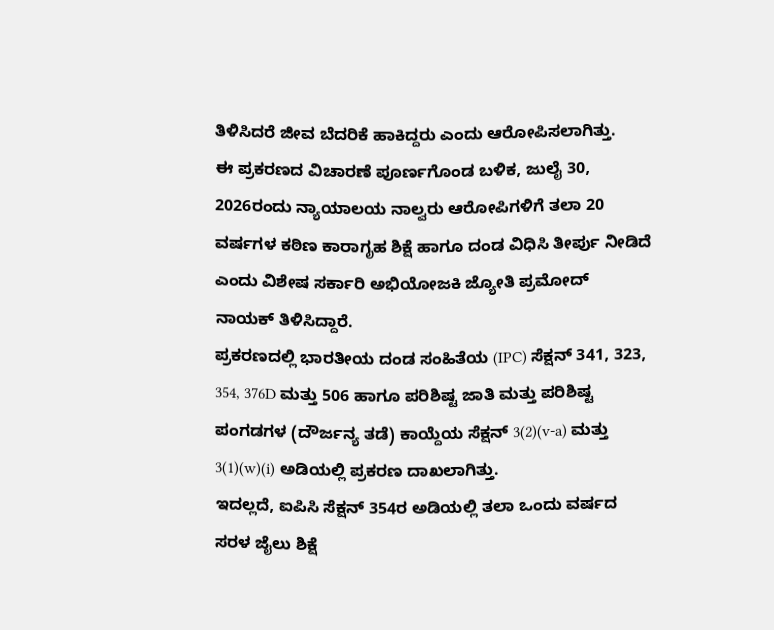ತಿಳಿಸಿದರೆ ಜೀವ ಬೆದರಿಕೆ ಹಾಕಿದ್ದರು ಎಂದು ಆರೋಪಿಸಲಾಗಿತ್ತು.
ಈ ಪ್ರಕರಣದ ವಿಚಾರಣೆ ಪೂರ್ಣಗೊಂಡ ಬಳಿಕ, ಜುಲೈ 30, 2026ರಂದು ನ್ಯಾಯಾಲಯ ನಾಲ್ವರು ಆರೋಪಿಗಳಿಗೆ ತಲಾ 20 ವರ್ಷಗಳ ಕಠಿಣ ಕಾರಾಗೃಹ ಶಿಕ್ಷೆ ಹಾಗೂ ದಂಡ ವಿಧಿಸಿ ತೀರ್ಪು ನೀಡಿದೆ ಎಂದು ವಿಶೇಷ ಸರ್ಕಾರಿ ಅಭಿಯೋಜಕಿ ಜ್ಯೋತಿ ಪ್ರಮೋದ್ ನಾಯಕ್ ತಿಳಿಸಿದ್ದಾರೆ.
ಪ್ರಕರಣದಲ್ಲಿ ಭಾರತೀಯ ದಂಡ ಸಂಹಿತೆಯ (IPC) ಸೆಕ್ಷನ್ 341, 323, 354, 376D ಮತ್ತು 506 ಹಾಗೂ ಪರಿಶಿಷ್ಟ ಜಾತಿ ಮತ್ತು ಪರಿಶಿಷ್ಟ ಪಂಗಡಗಳ (ದೌರ್ಜನ್ಯ ತಡೆ) ಕಾಯ್ದೆಯ ಸೆಕ್ಷನ್ 3(2)(v-a) ಮತ್ತು 3(1)(w)(i) ಅಡಿಯಲ್ಲಿ ಪ್ರಕರಣ ದಾಖಲಾಗಿತ್ತು.
ಇದಲ್ಲದೆ, ಐಪಿಸಿ ಸೆಕ್ಷನ್ 354ರ ಅಡಿಯಲ್ಲಿ ತಲಾ ಒಂದು ವರ್ಷದ ಸರಳ ಜೈಲು ಶಿಕ್ಷೆ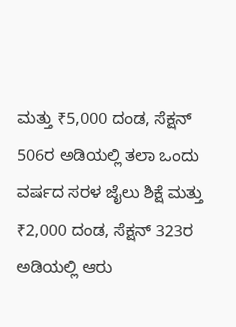ಮತ್ತು ₹5,000 ದಂಡ, ಸೆಕ್ಷನ್ 506ರ ಅಡಿಯಲ್ಲಿ ತಲಾ ಒಂದು ವರ್ಷದ ಸರಳ ಜೈಲು ಶಿಕ್ಷೆ ಮತ್ತು ₹2,000 ದಂಡ, ಸೆಕ್ಷನ್ 323ರ ಅಡಿಯಲ್ಲಿ ಆರು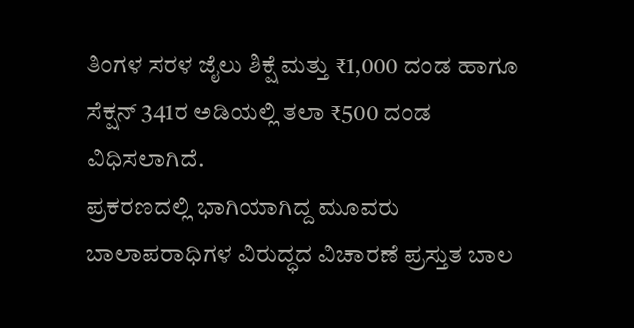ತಿಂಗಳ ಸರಳ ಜೈಲು ಶಿಕ್ಷೆ ಮತ್ತು ₹1,000 ದಂಡ ಹಾಗೂ ಸೆಕ್ಷನ್ 341ರ ಅಡಿಯಲ್ಲಿ ತಲಾ ₹500 ದಂಡ ವಿಧಿಸಲಾಗಿದೆ.
ಪ್ರಕರಣದಲ್ಲಿ ಭಾಗಿಯಾಗಿದ್ದ ಮೂವರು ಬಾಲಾಪರಾಧಿಗಳ ವಿರುದ್ಧದ ವಿಚಾರಣೆ ಪ್ರಸ್ತುತ ಬಾಲ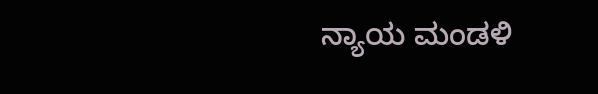ನ್ಯಾಯ ಮಂಡಳಿ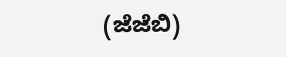(ಜೆಜೆಬಿ)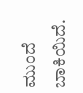ಮುಂದೆ ಬಾಕಿಯಿದೆ.